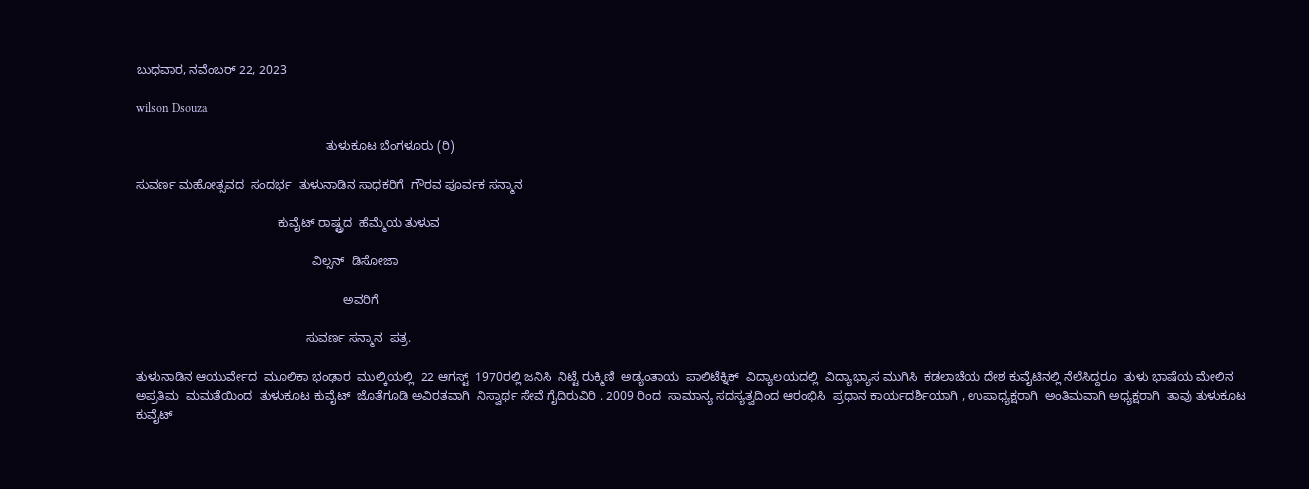ಬುಧವಾರ, ನವೆಂಬರ್ 22, 2023

wilson Dsouza

                                                       ತುಳುಕೂಟ ಬೆಂಗಳೂರು (ರಿ)

ಸುವರ್ಣ ಮಹೋತ್ಸವದ  ಸಂದರ್ಭ  ತುಳುನಾಡಿನ ಸಾಧಕರಿಗೆ  ಗೌರವ ಪೂರ್ವಕ ಸನ್ಮಾನ

                                         ಕುವೈಟ್ ರಾಷ್ಟ್ರದ  ಹೆಮ್ಮೆಯ ತುಳುವ

                                                   ವಿಲ್ಸನ್  ಡಿಸೋಜಾ

                                                            ಅವರಿಗೆ

                                                 ಸುವರ್ಣ ಸನ್ಮಾನ  ಪತ್ರ.

ತುಳುನಾಡಿನ ಆಯುರ್ವೇದ  ಮೂಲಿಕಾ ಭಂಢಾರ  ಮುಲ್ಕಿಯಲ್ಲಿ  22 ಆಗಸ್ಟ್  1970ರಲ್ಲಿ ಜನಿಸಿ  ನಿಟ್ಟೆ ರುಕ್ಮಿಣಿ  ಅಡ್ಯಂತಾಯ  ಪಾಲಿಟೆಕ್ನಿಕ್  ವಿದ್ಯಾಲಯದಲ್ಲಿ  ವಿದ್ಯಾಭ್ಯಾಸ ಮುಗಿಸಿ  ಕಡಲಾಚೆಯ ದೇಶ ಕುವೈಟಿನಲ್ಲಿ ನೆಲೆಸಿದ್ದರೂ  ತುಳು ಭಾಷೆಯ ಮೇಲಿನ ಅಪ್ರತಿಮ  ಮಮತೆಯಿಂದ  ತುಳುಕೂಟ ಕುವೈಟ್  ಜೊತೆಗೂಡಿ ಅವಿರತವಾಗಿ  ನಿಸ್ವಾರ್ಥ ಸೇವೆ ಗೈದಿರುವಿರಿ . 2009 ರಿಂದ  ಸಾಮಾನ್ಯ ಸದಸ್ಯತ್ವದಿಂದ ಆರಂಭಿಸಿ  ಪ್ರಧಾನ ಕಾರ್ಯದರ್ಶಿಯಾಗಿ , ಉಪಾಧ್ಯಕ್ಷರಾಗಿ  ಅಂತಿಮವಾಗಿ ಅಧ್ಯಕ್ಷರಾಗಿ  ತಾವು ತುಳುಕೂಟ ಕುವೈಟ್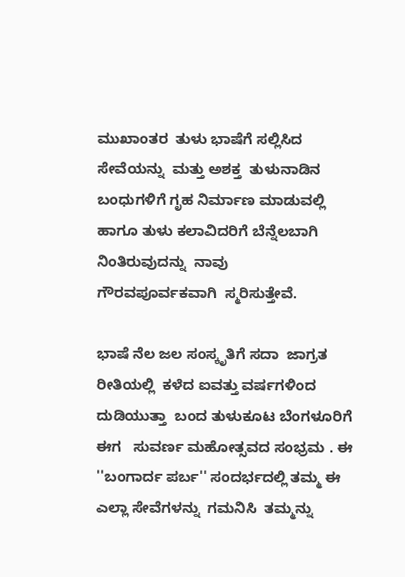ಮುಖಾಂತರ  ತುಳು ಭಾಷೆಗೆ ಸಲ್ಲಿಸಿದ  ಸೇವೆಯನ್ನು  ಮತ್ತು ಅಶಕ್ತ  ತುಳುನಾಡಿನ ಬಂಧುಗಳಿಗೆ ಗೃಹ ನಿರ್ಮಾಣ ಮಾಡುವಲ್ಲಿ    ಹಾಗೂ ತುಳು ಕಲಾವಿದರಿಗೆ ಬೆನ್ನೆಲಬಾಗಿ ನಿಂತಿರುವುದನ್ನು  ನಾವು  ಗೌರವಪೂರ್ವಕವಾಗಿ  ಸ್ಮರಿಸುತ್ತೇವೆ.

ಭಾಷೆ ನೆಲ ಜಲ ಸಂಸ್ಕೃತಿಗೆ ಸದಾ  ಜಾಗ್ರತ ರೀತಿಯಲ್ಲಿ  ಕಳೆದ ಐವತ್ತು ವರ್ಷಗಳಿಂದ ದುಡಿಯುತ್ತಾ  ಬಂದ ತುಳುಕೂಟ ಬೆಂಗಳೂರಿಗೆ ಈಗ   ಸುವರ್ಣ ಮಹೋತ್ಸವದ ಸಂಭ್ರಮ . ಈ ''ಬಂಗಾರ್ದ ಪರ್ಬ'' ಸಂದರ್ಭದಲ್ಲಿ ತಮ್ಮ ಈ ಎಲ್ಲಾ ಸೇವೆಗಳನ್ನು  ಗಮನಿಸಿ  ತಮ್ಮನ್ನು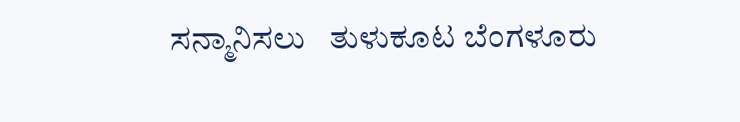ಸನ್ಮಾನಿಸಲು   ತುಳುಕೂಟ ಬೆಂಗಳೂರು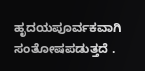ಹೃದಯಪೂರ್ವಕವಾಗಿ  ಸಂತೋಷಪಡುತ್ತದೆ .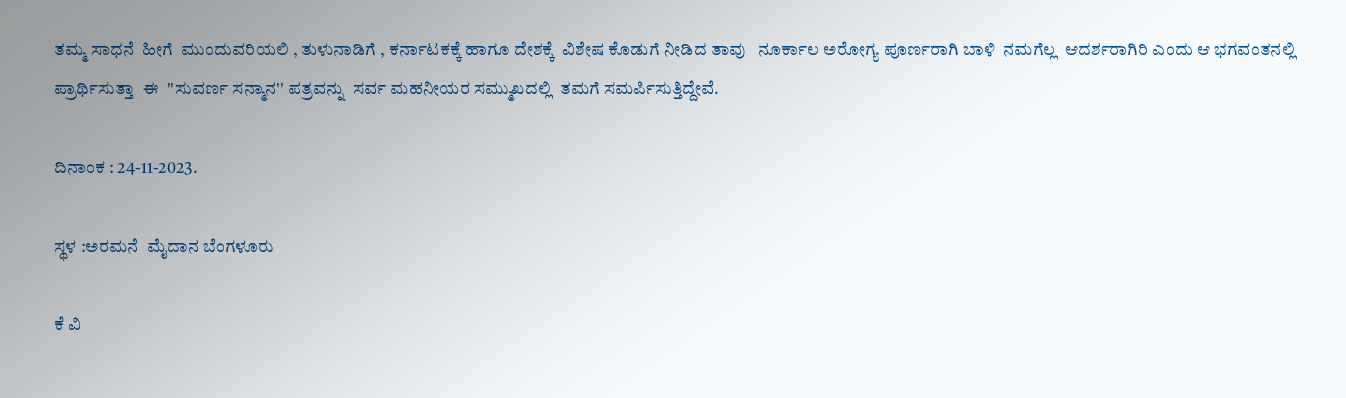ತಮ್ಮ ಸಾಧನೆ  ಹೀಗೆ  ಮುಂದುವರಿಯಲಿ , ತುಳುನಾಡಿಗೆ , ಕರ್ನಾಟಕಕ್ಕೆ ಹಾಗೂ ದೇಶಕ್ಕೆ  ವಿಶೇಷ ಕೊಡುಗೆ ನೀಡಿದ ತಾವು   ನೂರ್ಕಾಲ ಅರೋಗ್ಯ ಪೂರ್ಣರಾಗಿ ಬಾಳಿ  ನಮಗೆಲ್ಲ  ಆದರ್ಶರಾಗಿರಿ ಎಂದು ಆ ಭಗವಂತನಲ್ಲಿ  ಪ್ರಾರ್ಥಿಸುತ್ತಾ  ಈ  ''ಸುವರ್ಣ ಸನ್ಮಾನ'' ಪತ್ರವನ್ನು  ಸರ್ವ ಮಹನೀಯರ ಸಮ್ಮುಖದಲ್ಲಿ  ತಮಗೆ ಸಮರ್ಪಿಸುತ್ತಿದ್ದೇವೆ.

ದಿನಾಂಕ : 24-11-2023.

ಸ್ಥಳ :ಅರಮನೆ  ಮೈದಾನ ಬೆಂಗಳೂರು

ಕೆ ವಿ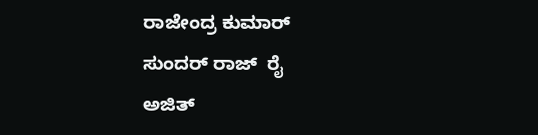ರಾಜೇಂದ್ರ ಕುಮಾರ್                   ಸುಂದರ್ ರಾಜ್  ರೈ                              ಅಜಿತ್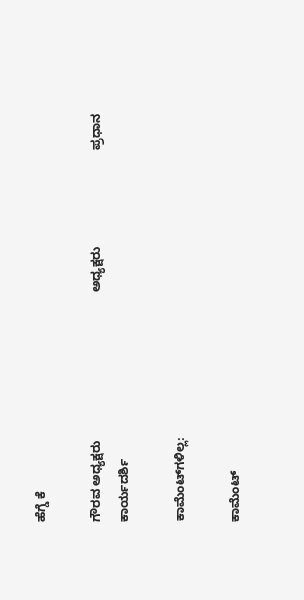ಹೆಗ್ಡೆ ಕೆ

ಗೌರವ ಅಧ್ಯಕ್ಷರು                                           ಅಧ್ಯಕ್ಷರು                            ಪ್ರಧಾನ ಕಾರ್ಯದರ್ಶಿ

ಕಾಮೆಂಟ್‌ಗಳಿಲ್ಲ:

ಕಾಮೆಂಟ್‌‌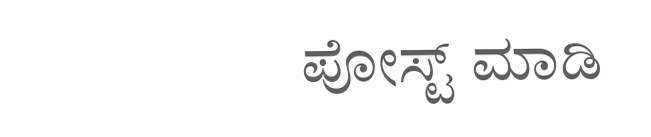ಪೋಸ್ಟ್‌ ಮಾಡಿ